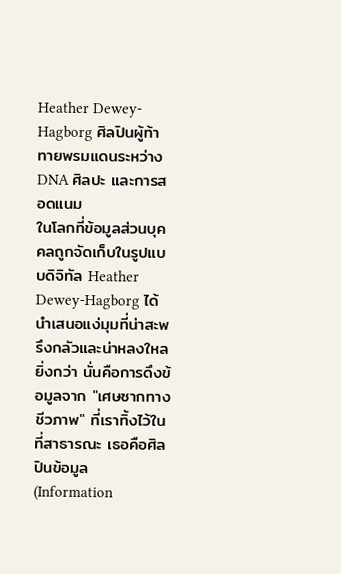Heather Dewey-Hagborg ศิลปินผู้ท้าทายพรมแดนระหว่าง DNA ศิลปะ และการสอดแนม
ในโลกที่ข้อมูลส่วนบุคคลถูกจัดเก็บในรูปแบบดิจิทัล Heather Dewey-Hagborg ได้นำเสนอแง่มุมที่น่าสะพรึงกลัวและน่าหลงใหลยิ่งกว่า นั่นคือการดึงข้อมูลจาก "เศษซากทางชีวภาพ" ที่เราทิ้งไว้ในที่สาธารณะ เธอคือศิลปินข้อมูล (Information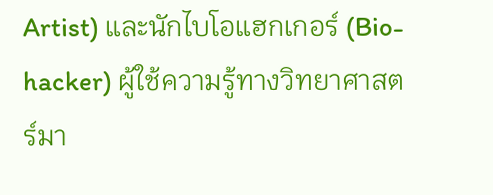Artist) และนักไบโอแฮกเกอร์ (Bio-hacker) ผู้ใช้ความรู้ทางวิทยาศาสตร์มา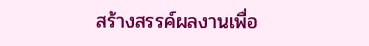สร้างสรรค์ผลงานเพื่อ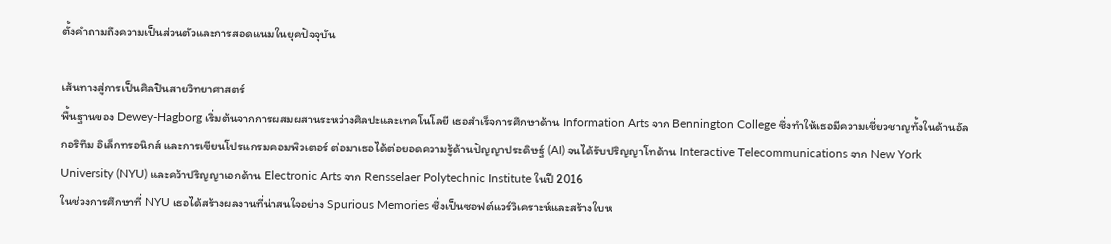ตั้งคำถามถึงความเป็นส่วนตัวและการสอดแนมในยุคปัจจุบัน

เส้นทางสู่การเป็นศิลปินสายวิทยาศาสตร์
พื้นฐานของ Dewey-Hagborg เริ่มต้นจากการผสมผสานระหว่างศิลปะและเทคโนโลยี เธอสำเร็จการศึกษาด้าน Information Arts จาก Bennington College ซึ่งทำให้เธอมีความเชี่ยวชาญทั้งในด้านอัลกอริทึม อิเล็กทรอนิกส์ และการเขียนโปรแกรมคอมพิวเตอร์ ต่อมาเธอได้ต่อยอดความรู้ด้านปัญญาประดิษฐ์ (AI) จนได้รับปริญญาโทด้าน Interactive Telecommunications จาก New York University (NYU) และคว้าปริญญาเอกด้าน Electronic Arts จาก Rensselaer Polytechnic Institute ในปี 2016
ในช่วงการศึกษาที่ NYU เธอได้สร้างผลงานที่น่าสนใจอย่าง Spurious Memories ซึ่งเป็นซอฟต์แวร์วิเคราะห์และสร้างใบห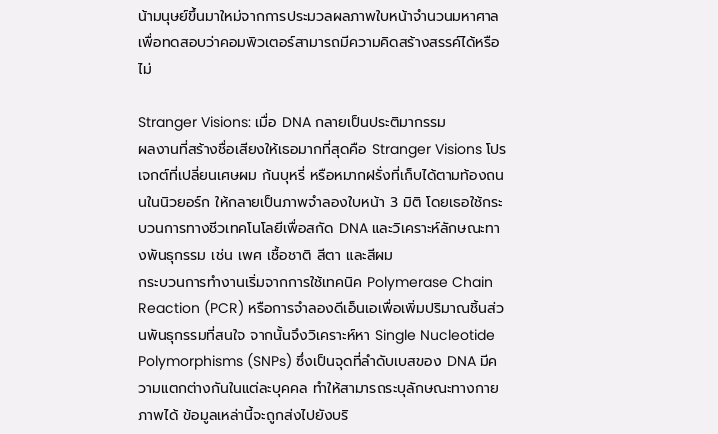น้ามนุษย์ขึ้นมาใหม่จากการประมวลผลภาพใบหน้าจำนวนมหาศาล เพื่อทดสอบว่าคอมพิวเตอร์สามารถมีความคิดสร้างสรรค์ได้หรือไม่

Stranger Visions: เมื่อ DNA กลายเป็นประติมากรรม
ผลงานที่สร้างชื่อเสียงให้เธอมากที่สุดคือ Stranger Visions โปรเจกต์ที่เปลี่ยนเศษผม ก้นบุหรี่ หรือหมากฝรั่งที่เก็บได้ตามท้องถนนในนิวยอร์ก ให้กลายเป็นภาพจำลองใบหน้า 3 มิติ โดยเธอใช้กระบวนการทางชีวเทคโนโลยีเพื่อสกัด DNA และวิเคราะห์ลักษณะทางพันธุกรรม เช่น เพศ เชื้อชาติ สีตา และสีผม
กระบวนการทำงานเริ่มจากการใช้เทคนิค Polymerase Chain Reaction (PCR) หรือการจำลองดีเอ็นเอเพื่อเพิ่มปริมาณชิ้นส่วนพันธุกรรมที่สนใจ จากนั้นจึงวิเคราะห์หา Single Nucleotide Polymorphisms (SNPs) ซึ่งเป็นจุดที่ลำดับเบสของ DNA มีความแตกต่างกันในแต่ละบุคคล ทำให้สามารถระบุลักษณะทางกายภาพได้ ข้อมูลเหล่านี้จะถูกส่งไปยังบริ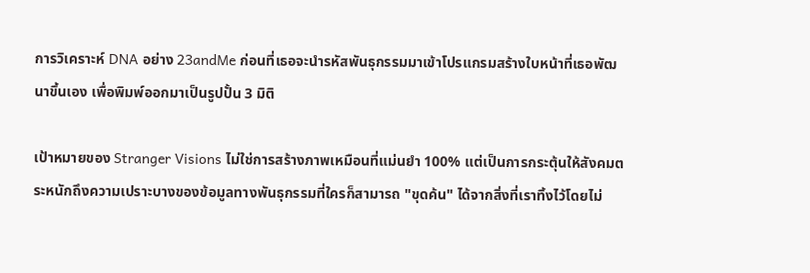การวิเคราะห์ DNA อย่าง 23andMe ก่อนที่เธอจะนำรหัสพันธุกรรมมาเข้าโปรแกรมสร้างใบหน้าที่เธอพัฒนาขึ้นเอง เพื่อพิมพ์ออกมาเป็นรูปปั้น 3 มิติ

เป้าหมายของ Stranger Visions ไม่ใช่การสร้างภาพเหมือนที่แม่นยำ 100% แต่เป็นการกระตุ้นให้สังคมตระหนักถึงความเปราะบางของข้อมูลทางพันธุกรรมที่ใครก็สามารถ "ขุดค้น" ได้จากสิ่งที่เราทิ้งไว้โดยไม่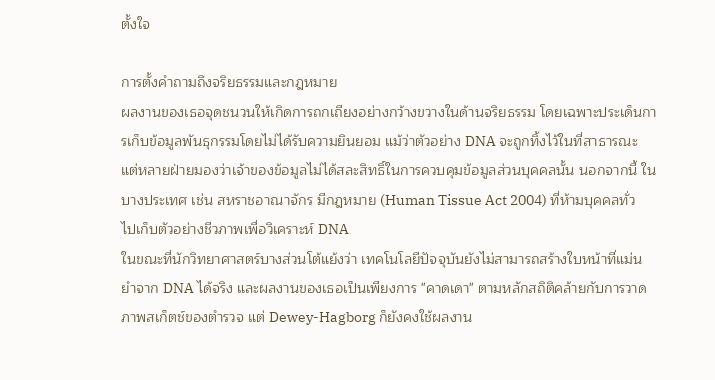ตั้งใจ

การตั้งคำถามถึงจริยธรรมและกฎหมาย
ผลงานของเธอจุดชนวนให้เกิดการถกเถียงอย่างกว้างขวางในด้านจริยธรรม โดยเฉพาะประเด็นการเก็บข้อมูลพันธุกรรมโดยไม่ได้รับความยินยอม แม้ว่าตัวอย่าง DNA จะถูกทิ้งไว้ในที่สาธารณะ แต่หลายฝ่ายมองว่าเจ้าของข้อมูลไม่ได้สละสิทธิ์ในการควบคุมข้อมูลส่วนบุคคลนั้น นอกจากนี้ ในบางประเทศ เช่น สหราชอาณาจักร มีกฎหมาย (Human Tissue Act 2004) ที่ห้ามบุคคลทั่วไปเก็บตัวอย่างชีวภาพเพื่อวิเคราะห์ DNA
ในขณะที่นักวิทยาศาสตร์บางส่วนโต้แย้งว่า เทคโนโลยีปัจจุบันยังไม่สามารถสร้างใบหน้าที่แม่นยำจาก DNA ได้จริง และผลงานของเธอเป็นเพียงการ "คาดเดา" ตามหลักสถิติคล้ายกับการวาดภาพสเก็ตช์ของตำรวจ แต่ Dewey-Hagborg ก็ยังคงใช้ผลงาน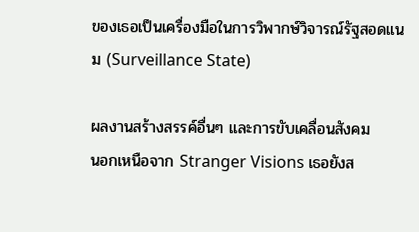ของเธอเป็นเครื่องมือในการวิพากษ์วิจารณ์รัฐสอดแนม (Surveillance State)

ผลงานสร้างสรรค์อื่นๆ และการขับเคลื่อนสังคม
นอกเหนือจาก Stranger Visions เธอยังส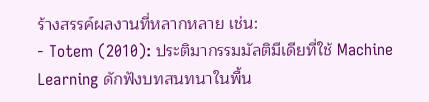ร้างสรรค์ผลงานที่หลากหลาย เช่น:
- Totem (2010): ประติมากรรมมัลติมีเดียที่ใช้ Machine Learning ดักฟังบทสนทนาในพื้น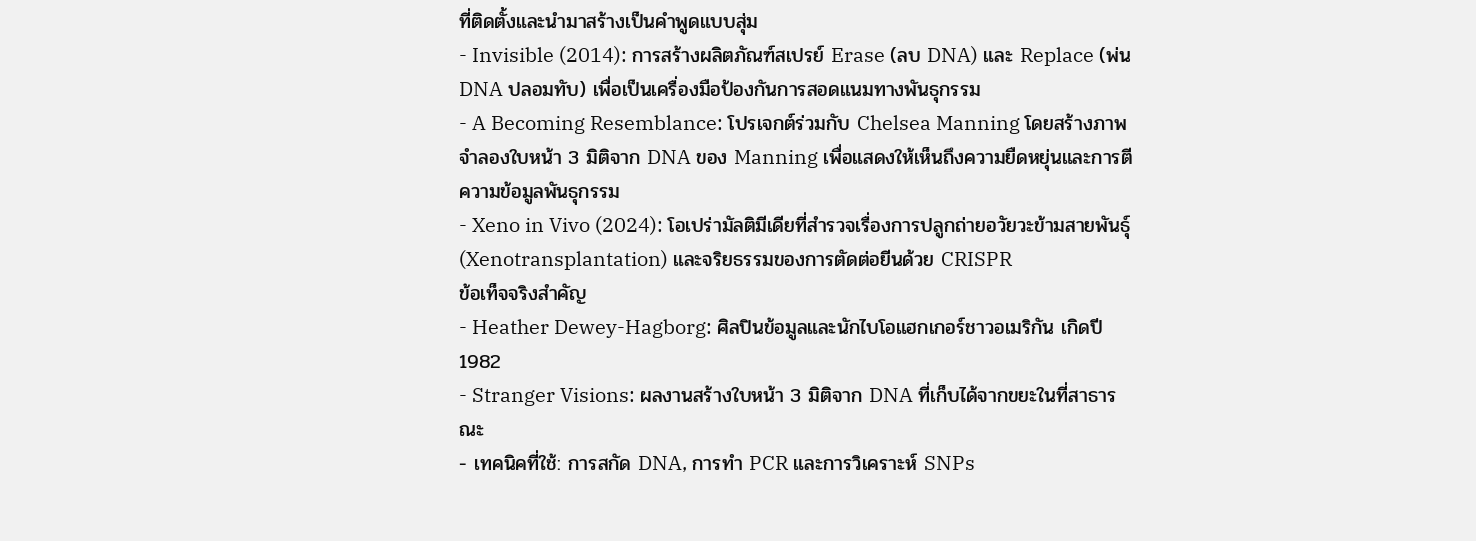ที่ติดตั้งและนำมาสร้างเป็นคำพูดแบบสุ่ม
- Invisible (2014): การสร้างผลิตภัณฑ์สเปรย์ Erase (ลบ DNA) และ Replace (พ่น DNA ปลอมทับ) เพื่อเป็นเครื่องมือป้องกันการสอดแนมทางพันธุกรรม
- A Becoming Resemblance: โปรเจกต์ร่วมกับ Chelsea Manning โดยสร้างภาพจำลองใบหน้า 3 มิติจาก DNA ของ Manning เพื่อแสดงให้เห็นถึงความยืดหยุ่นและการตีความข้อมูลพันธุกรรม
- Xeno in Vivo (2024): โอเปร่ามัลติมีเดียที่สำรวจเรื่องการปลูกถ่ายอวัยวะข้ามสายพันธุ์ (Xenotransplantation) และจริยธรรมของการตัดต่อยีนด้วย CRISPR
ข้อเท็จจริงสำคัญ
- Heather Dewey-Hagborg: ศิลปินข้อมูลและนักไบโอแฮกเกอร์ชาวอเมริกัน เกิดปี 1982
- Stranger Visions: ผลงานสร้างใบหน้า 3 มิติจาก DNA ที่เก็บได้จากขยะในที่สาธารณะ
- เทคนิคที่ใช้: การสกัด DNA, การทำ PCR และการวิเคราะห์ SNPs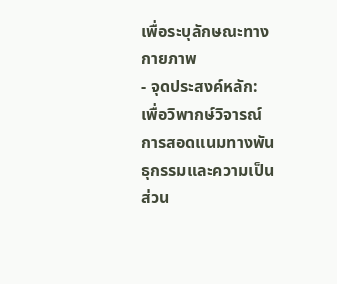เพื่อระบุลักษณะทางกายภาพ
- จุดประสงค์หลัก: เพื่อวิพากษ์วิจารณ์การสอดแนมทางพันธุกรรมและความเป็นส่วน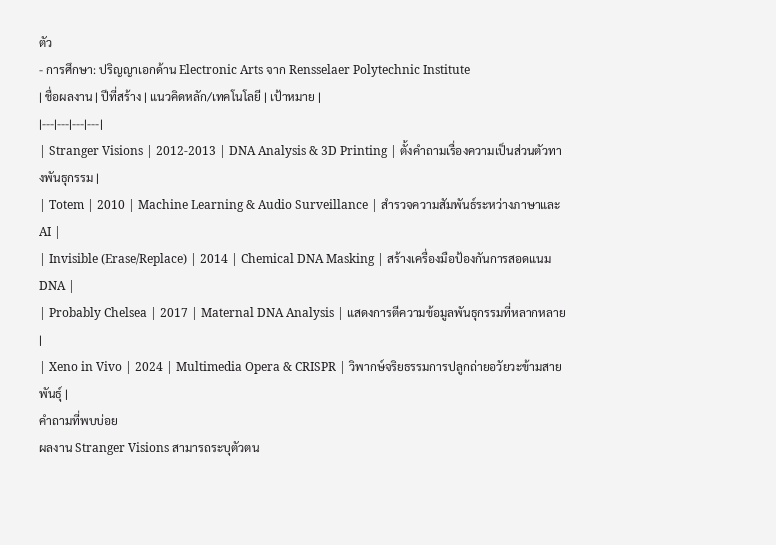ตัว
- การศึกษา: ปริญญาเอกด้าน Electronic Arts จาก Rensselaer Polytechnic Institute
| ชื่อผลงาน | ปีที่สร้าง | แนวคิดหลัก/เทคโนโลยี | เป้าหมาย |
|---|---|---|---|
| Stranger Visions | 2012-2013 | DNA Analysis & 3D Printing | ตั้งคำถามเรื่องความเป็นส่วนตัวทางพันธุกรรม |
| Totem | 2010 | Machine Learning & Audio Surveillance | สำรวจความสัมพันธ์ระหว่างภาษาและ AI |
| Invisible (Erase/Replace) | 2014 | Chemical DNA Masking | สร้างเครื่องมือป้องกันการสอดแนม DNA |
| Probably Chelsea | 2017 | Maternal DNA Analysis | แสดงการตีความข้อมูลพันธุกรรมที่หลากหลาย |
| Xeno in Vivo | 2024 | Multimedia Opera & CRISPR | วิพากษ์จริยธรรมการปลูกถ่ายอวัยวะข้ามสายพันธุ์ |
คำถามที่พบบ่อย
ผลงาน Stranger Visions สามารถระบุตัวตน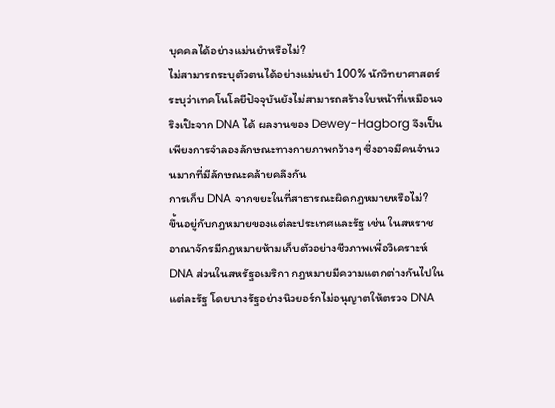บุคคลได้อย่างแม่นยำหรือไม่?
ไม่สามารถระบุตัวตนได้อย่างแม่นยำ 100% นักวิทยาศาสตร์ระบุว่าเทคโนโลยีปัจจุบันยังไม่สามารถสร้างใบหน้าที่เหมือนจริงเป๊ะจาก DNA ได้ ผลงานของ Dewey-Hagborg จึงเป็นเพียงการจำลองลักษณะทางกายภาพกว้างๆ ซึ่งอาจมีคนจำนวนมากที่มีลักษณะคล้ายคลึงกัน
การเก็บ DNA จากขยะในที่สาธารณะผิดกฎหมายหรือไม่?
ขึ้นอยู่กับกฎหมายของแต่ละประเทศและรัฐ เช่น ในสหราชอาณาจักรมีกฎหมายห้ามเก็บตัวอย่างชีวภาพเพื่อวิเคราะห์ DNA ส่วนในสหรัฐอเมริกา กฎหมายมีความแตกต่างกันไปในแต่ละรัฐ โดยบางรัฐอย่างนิวยอร์กไม่อนุญาตให้ตรวจ DNA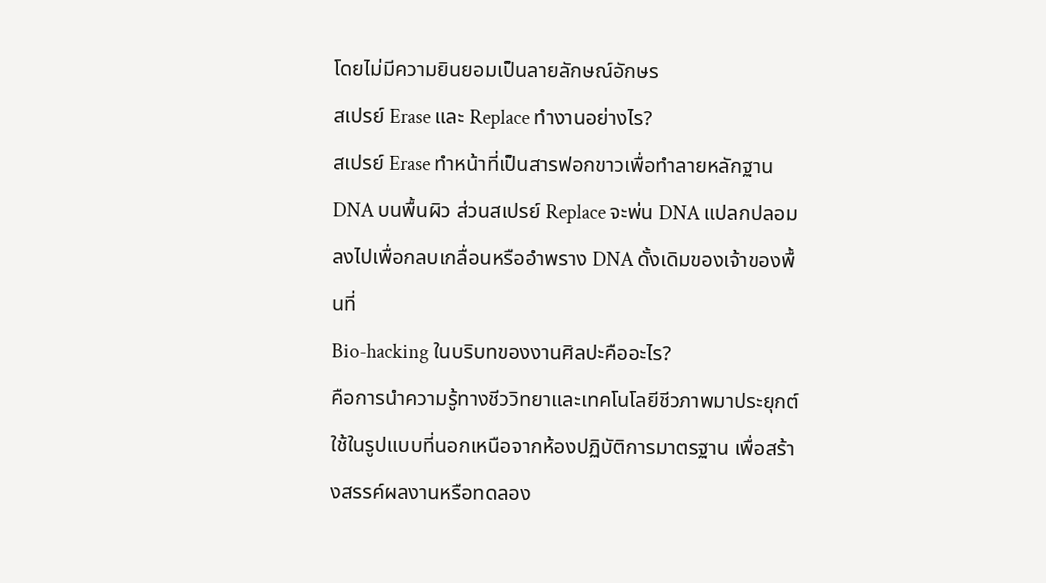โดยไม่มีความยินยอมเป็นลายลักษณ์อักษร
สเปรย์ Erase และ Replace ทำงานอย่างไร?
สเปรย์ Erase ทำหน้าที่เป็นสารฟอกขาวเพื่อทำลายหลักฐาน DNA บนพื้นผิว ส่วนสเปรย์ Replace จะพ่น DNA แปลกปลอมลงไปเพื่อกลบเกลื่อนหรืออำพราง DNA ดั้งเดิมของเจ้าของพื้นที่
Bio-hacking ในบริบทของงานศิลปะคืออะไร?
คือการนำความรู้ทางชีววิทยาและเทคโนโลยีชีวภาพมาประยุกต์ใช้ในรูปแบบที่นอกเหนือจากห้องปฏิบัติการมาตรฐาน เพื่อสร้างสรรค์ผลงานหรือทดลอง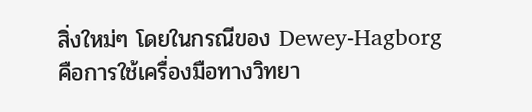สิ่งใหม่ๆ โดยในกรณีของ Dewey-Hagborg คือการใช้เครื่องมือทางวิทยา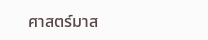ศาสตร์มาส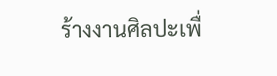ร้างงานศิลปะเพื่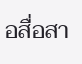อสื่อสา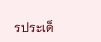รประเด็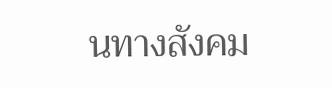นทางสังคม